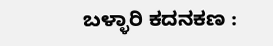ಬಳ್ಳಾರಿ ಕದನಕಣ :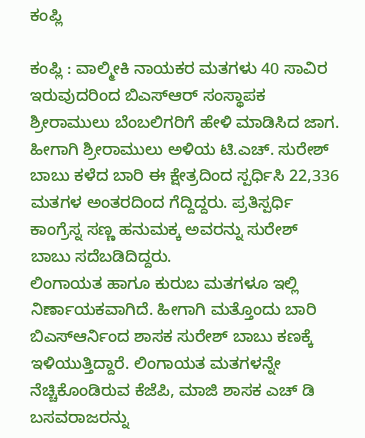ಕಂಪ್ಲಿ

ಕಂಪ್ಲಿ : ವಾಲ್ಮೀಕಿ ನಾಯಕರ ಮತಗಳು 40 ಸಾವಿರ ಇರುವುದರಿಂದ ಬಿಎಸ್ಆರ್ ಸಂಸ್ಥಾಪಕ ಶ್ರೀರಾಮುಲು ಬೆಂಬಲಿಗರಿಗೆ ಹೇಳಿ ಮಾಡಿಸಿದ ಜಾಗ. ಹೀಗಾಗಿ ಶ್ರೀರಾಮುಲು ಅಳಿಯ ಟಿ.ಎಚ್. ಸುರೇಶ್ ಬಾಬು ಕಳೆದ ಬಾರಿ ಈ ಕ್ಷೇತ್ರದಿಂದ ಸ್ಪರ್ಧಿಸಿ 22,336 ಮತಗಳ ಅಂತರದಿಂದ ಗೆದ್ದಿದ್ದರು. ಪ್ರತಿಸ್ಪರ್ಧಿ ಕಾಂಗ್ರೆಸ್ನ ಸಣ್ಣ ಹನುಮಕ್ಕ ಅವರನ್ನು ಸುರೇಶ್ ಬಾಬು ಸದೆಬಡಿದಿದ್ದರು.
ಲಿಂಗಾಯತ ಹಾಗೂ ಕುರುಬ ಮತಗಳೂ ಇಲ್ಲಿ ನಿರ್ಣಾಯಕವಾಗಿದೆ. ಹೀಗಾಗಿ ಮತ್ತೊಂದು ಬಾರಿ ಬಿಎಸ್ಆರ್ನಿಂದ ಶಾಸಕ ಸುರೇಶ್ ಬಾಬು ಕಣಕ್ಕೆ ಇಳಿಯುತ್ತಿದ್ದಾರೆ. ಲಿಂಗಾಯತ ಮತಗಳನ್ನೇ ನೆಚ್ಚಿಕೊಂಡಿರುವ ಕೆಜೆಪಿ, ಮಾಜಿ ಶಾಸಕ ಎಚ್ ಡಿ ಬಸವರಾಜರನ್ನು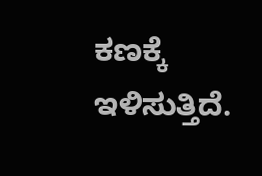ಕಣಕ್ಕೆ ಇಳಿಸುತ್ತಿದೆ.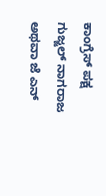ಕಾಂಗ್ರೆಸ್ ಪಕ್ಷ ಗುಜ್ಜಲ್ ನಾಗರಾಜ ಅಥವಾ ಜೆ ಎನ್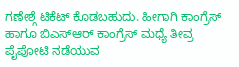ಗಣೇಶ್ಗೆ ಟಿಕೆಟ್ ಕೊಡಬಹುದು. ಹೀಗಾಗಿ ಕಾಂಗ್ರೆಸ್ ಹಾಗೂ ಬಿಎಸ್ಆರ್ ಕಾಂಗ್ರೆಸ್ ಮಧ್ಯೆ ತೀವ್ರ ಪೈಪೋಟಿ ನಡೆಯುವ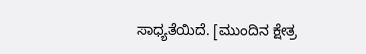ಸಾಧ್ಯತೆಯಿದೆ. [ಮುಂದಿನ ಕ್ಷೇತ್ರ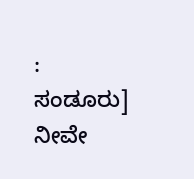: ಸಂಡೂರು]
ನೀವೇ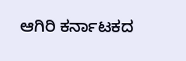ಆಗಿರಿ ಕರ್ನಾಟಕದ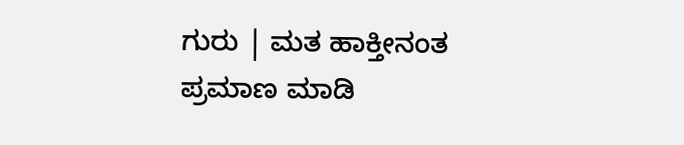ಗುರು | ಮತ ಹಾಕ್ತೀನಂತ ಪ್ರಮಾಣ ಮಾಡಿ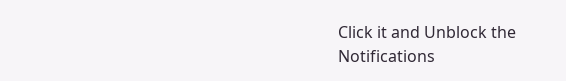Click it and Unblock the Notifications